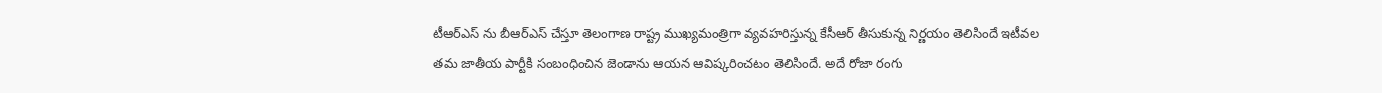టీఆర్ఎస్ ను బీఆర్ఎస్ చేస్తూ తెలంగాణ రాష్ట్ర ముఖ్యమంత్రిగా వ్యవహరిస్తున్న కేసీఆర్ తీసుకున్న నిర్ణయం తెలిసిందే ఇటీవల తమ జాతీయ పార్టీకి సంబంధించిన జెండాను ఆయన ఆవిష్కరించటం తెలిసిందే. అదే రోజా రంగు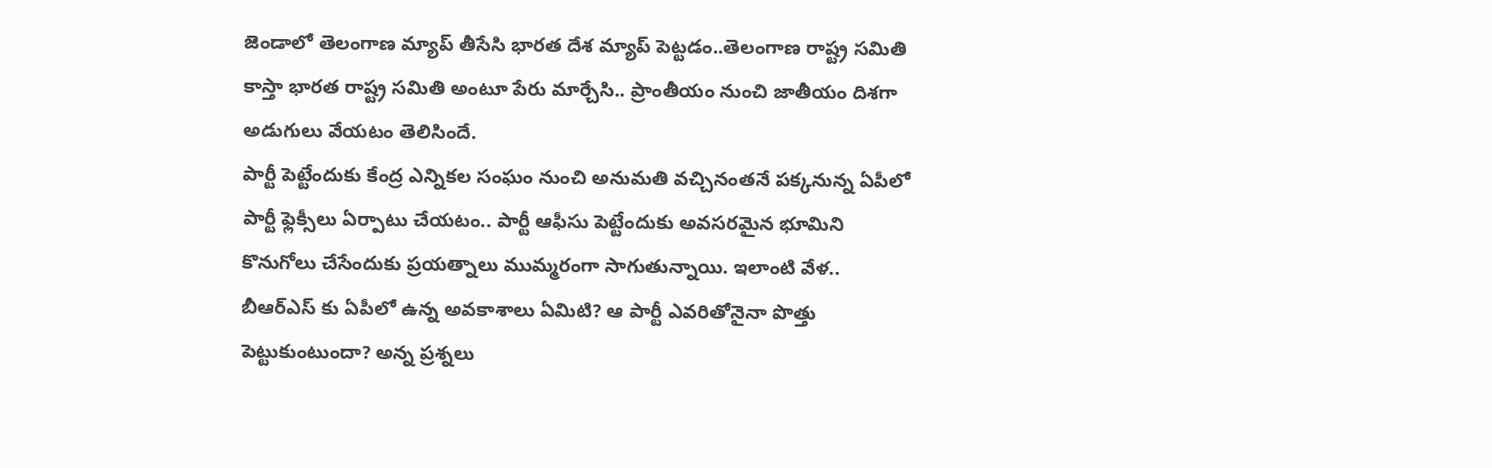జెండాలో తెలంగాణ మ్యాప్ తీసేసి భారత దేశ మ్యాప్ పెట్టడం..తెలంగాణ రాష్ట్ర సమితి కాస్తా భారత రాష్ట్ర సమితి అంటూ పేరు మార్చేసి.. ప్రాంతీయం నుంచి జాతీయం దిశగా అడుగులు వేయటం తెలిసిందే.
పార్టీ పెట్టేందుకు కేంద్ర ఎన్నికల సంఘం నుంచి అనుమతి వచ్చినంతనే పక్కనున్న ఏపీలో పార్టీ ఫ్లెక్సీలు ఏర్పాటు చేయటం.. పార్టీ ఆఫీసు పెట్టేందుకు అవసరమైన భూమిని కొనుగోలు చేసేందుకు ప్రయత్నాలు ముమ్మరంగా సాగుతున్నాయి. ఇలాంటి వేళ.. బీఆర్ఎస్ కు ఏపీలో ఉన్న అవకాశాలు ఏమిటి? ఆ పార్టీ ఎవరితోనైనా పొత్తు పెట్టుకుంటుందా? అన్న ప్రశ్నలు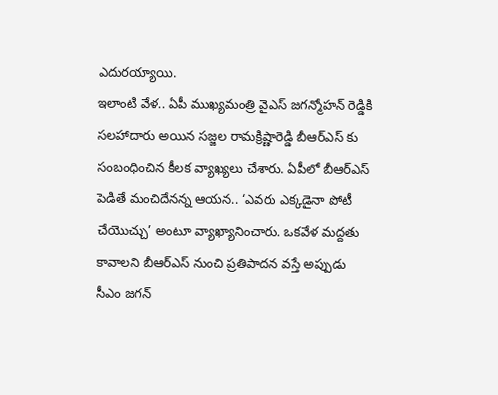ఎదురయ్యాయి.
ఇలాంటి వేళ.. ఏపీ ముఖ్యమంత్రి వైఎస్ జగన్మోహన్ రెడ్డికి సలహాదారు అయిన సజ్జల రామక్రిష్ణారెడ్డి బీఆర్ఎస్ కు సంబంధించిన కీలక వ్యాఖ్యలు చేశారు. ఏపీలో బీఆర్ఎస్ పెడితే మంచిదేనన్న ఆయన.. ‘ఎవరు ఎక్కడైనా పోటీ చేయొచ్చు’ అంటూ వ్యాఖ్యానించారు. ఒకవేళ మద్దతు కావాలని బీఆర్ఎస్ నుంచి ప్రతిపాదన వస్తే అప్పుడు సీఎం జగన్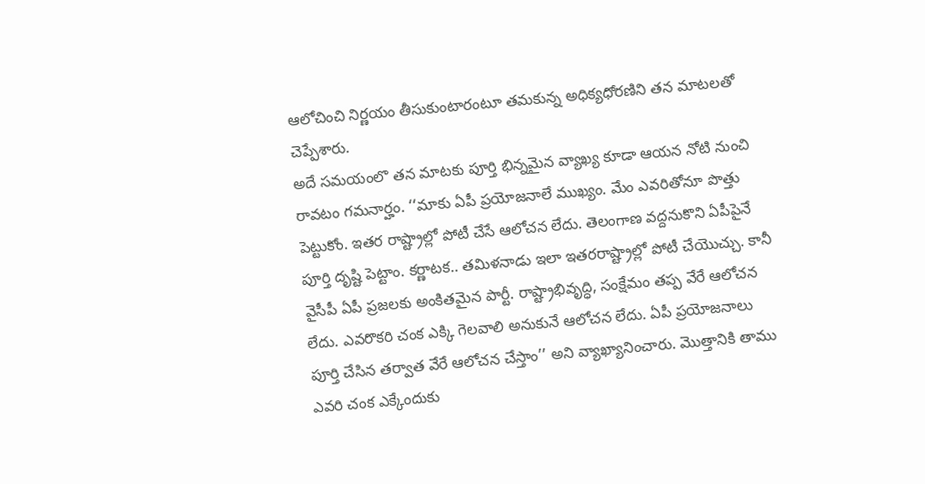ఆలోచించి నిర్ణయం తీసుకుంటారంటూ తమకున్న అధిక్యధోరణిని తన మాటలతో చెప్పేశారు.
అదే సమయంలొ తన మాటకు పూర్తి భిన్నమైన వ్యాఖ్య కూడా ఆయన నోటి నుంచి రావటం గమనార్హం. ‘‘మాకు ఏపీ ప్రయోజనాలే ముఖ్యం. మేం ఎవరితోనూ పొత్తు పెట్టుకోం. ఇతర రాష్ట్రాల్లో పోటీ చేసే ఆలోచన లేదు. తెలంగాణ వద్దనుకొని ఏపీపైనే పూర్తి దృష్టి పెట్టాం. కర్ణాటక.. తమిళనాడు ఇలా ఇతరరాష్ట్రాల్లో పోటీ చేయొచ్చు. కానీ వైసీపీ ఏపీ ప్రజలకు అంకితమైన పార్టీ. రాష్ట్రాభివృద్ధి, సంక్షేమం తప్ప వేరే ఆలోచన లేదు. ఎవరొకరి చంక ఎక్కి గెలవాలి అనుకునే ఆలోచన లేదు. ఏపీ ప్రయోజనాలు పూర్తి చేసిన తర్వాత వేరే ఆలోచన చేస్తాం’’ అని వ్యాఖ్యానించారు. మొత్తానికి తాము ఎవరి చంక ఎక్కేందుకు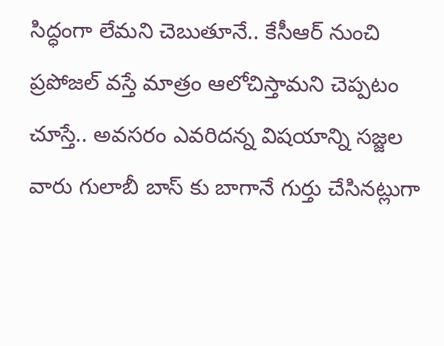సిద్ధంగా లేమని చెబుతూనే.. కేసీఆర్ నుంచి ప్రపోజల్ వస్తే మాత్రం ఆలోచిస్తామని చెప్పటం చూస్తే.. అవసరం ఎవరిదన్న విషయాన్ని సజ్జల వారు గులాబీ బాస్ కు బాగానే గుర్తు చేసినట్లుగా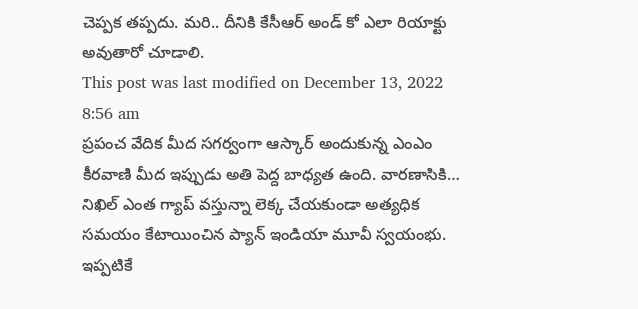చెప్పక తప్పదు. మరి.. దీనికి కేసీఆర్ అండ్ కో ఎలా రియాక్టు అవుతారో చూడాలి.
This post was last modified on December 13, 2022 8:56 am
ప్రపంచ వేదిక మీద సగర్వంగా ఆస్కార్ అందుకున్న ఎంఎం కీరవాణి మీద ఇప్పుడు అతి పెద్ద బాధ్యత ఉంది. వారణాసికి…
నిఖిల్ ఎంత గ్యాప్ వస్తున్నా లెక్క చేయకుండా అత్యధిక సమయం కేటాయించిన ప్యాన్ ఇండియా మూవీ స్వయంభు. ఇప్పటికే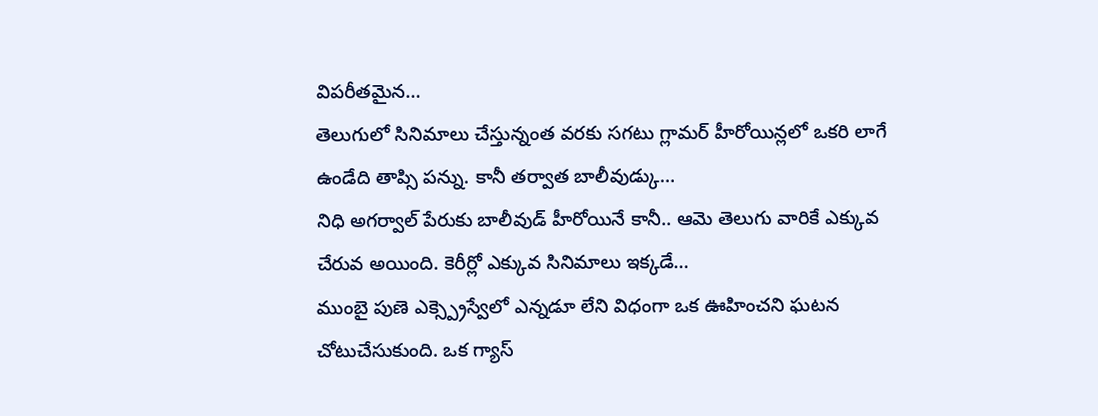విపరీతమైన…
తెలుగులో సినిమాలు చేస్తున్నంత వరకు సగటు గ్లామర్ హీరోయిన్లలో ఒకరి లాగే ఉండేది తాప్సి పన్ను. కానీ తర్వాత బాలీవుడ్కు…
నిధి అగర్వాల్ పేరుకు బాలీవుడ్ హీరోయినే కానీ.. ఆమె తెలుగు వారికే ఎక్కువ చేరువ అయింది. కెరీర్లో ఎక్కువ సినిమాలు ఇక్కడే…
ముంబై పుణె ఎక్స్ప్రెస్వేలో ఎన్నడూ లేని విధంగా ఒక ఊహించని ఘటన చోటుచేసుకుంది. ఒక గ్యాస్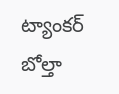ట్యాంకర్ బోల్తా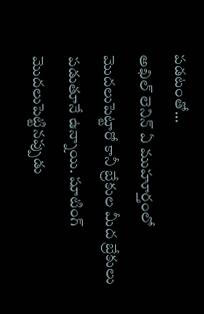పడటంతో…
అఖిల్ లెనిన్ ఏ ముహూర్తంలో మొదలుపెట్టారో కానీ బ్రేకుల మీద బ్రేకులు పడుతూనే ఉన్నాయి. షూటింగ్ మొదలుపెట్టినప్పుడు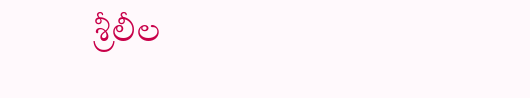శ్రీలీల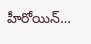హీరోయిన్…